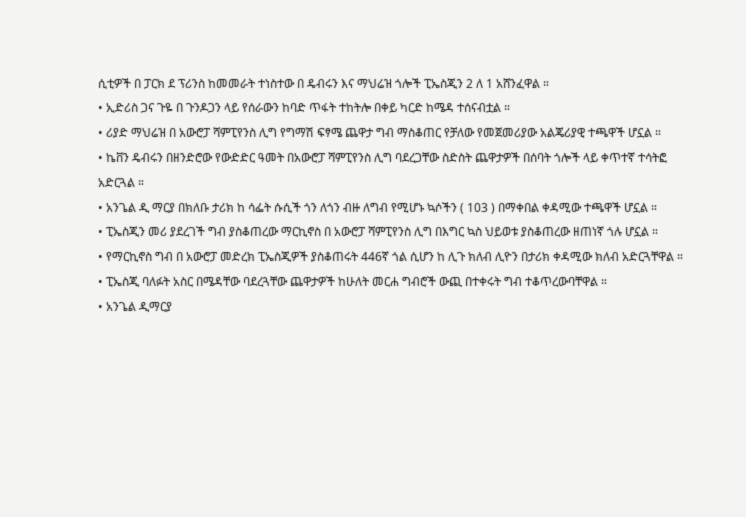ሲቲዎች በ ፓርክ ደ ፕሪንስ ከመመራት ተነስተው በ ዴብሩን እና ማህሬዝ ጎሎች ፒኤስጂን 2 ለ 1 አሸንፈዋል ።
• ኢድሪስ ጋና ጉዬ በ ጉንዶጋን ላይ የሰራውን ከባድ ጥፋት ተከትሎ በቀይ ካርድ ከሜዳ ተሰናብቷል ።
• ሪያድ ማህሬዝ በ አውሮፓ ሻምፒየንስ ሊግ የግማሽ ፍፃሜ ጨዋታ ግብ ማስቆጠር የቻለው የመጀመሪያው አልጄሪያዊ ተጫዋች ሆኗል ።
• ኬቨን ዴብሩን በዘንድሮው የውድድር ዓመት በአውሮፓ ሻምፒየንስ ሊግ ባደረጋቸው ስድስት ጨዋታዎች በሰባት ጎሎች ላይ ቀጥተኛ ተሳትፎ አድርጓል ።
• አንጌል ዲ ማርያ በክለቡ ታሪክ ከ ሳፌት ሱሲች ጎን ለጎን ብዙ ለግብ የሚሆኑ ኳሶችን ( 103 ) በማቀበል ቀዳሚው ተጫዋች ሆኗል ።
• ፒኤስጂን መሪ ያደረገች ግብ ያስቆጠረው ማርኪኖስ በ አውሮፓ ሻምፒየንስ ሊግ በእግር ኳስ ህይወቱ ያስቆጠረው ዘጠነኛ ጎሉ ሆኗል ።
• የማርኪኖስ ግብ በ አውሮፓ መድረክ ፒኤስጂዎች ያስቆጠሩት 446ኛ ጎል ሲሆን ከ ሊጉ ክለብ ሊዮን በታሪክ ቀዳሚው ክለብ አድርጓቸዋል ።
• ፒኤስጂ ባለፉት አስር በሜዳቸው ባደረጓቸው ጨዋታዎች ከሁለት መርሐ ግብሮች ውጪ በተቀሩት ግብ ተቆጥረውባቸዋል ።
• አንጌል ዲማርያ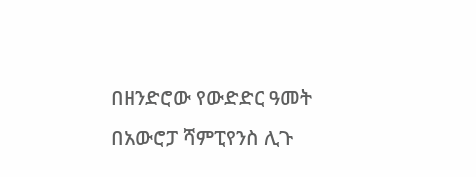በዘንድሮው የውድድር ዓመት በአውሮፓ ሻምፒየንስ ሊጉ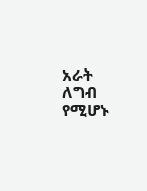አራት ለግብ የሚሆኑ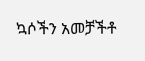ኳሶችን አመቻችቶ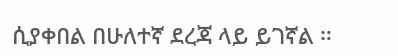ሲያቀበል በሁለተኛ ደረጃ ላይ ይገኛል ።